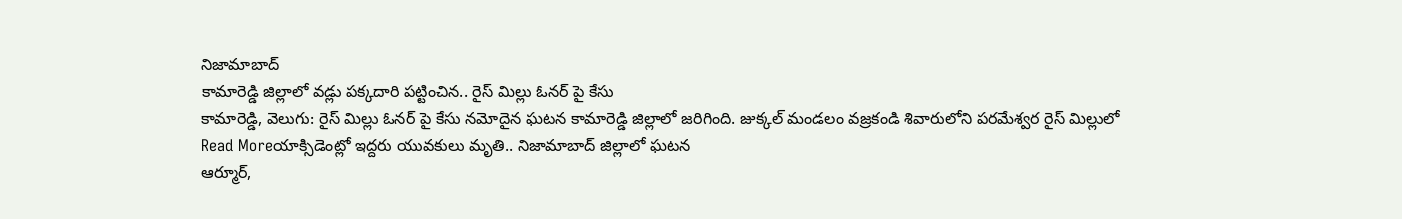నిజామాబాద్
కామారెడ్డి జిల్లాలో వడ్లు పక్కదారి పట్టించిన.. రైస్ మిల్లు ఓనర్ పై కేసు
కామారెడ్డి, వెలుగు: రైస్ మిల్లు ఓనర్ పై కేసు నమోదైన ఘటన కామారెడ్డి జిల్లాలో జరిగింది. జుక్కల్ మండలం వజ్రకండి శివారులోని పరమేశ్వర రైస్ మిల్లులో
Read Moreయాక్సిడెంట్లో ఇద్దరు యువకులు మృతి.. నిజామాబాద్ జిల్లాలో ఘటన
ఆర్మూర్,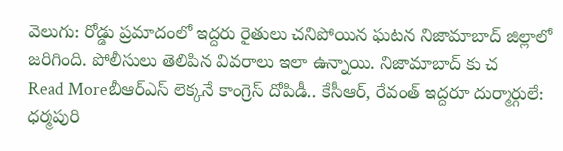వెలుగు: రోడ్డు ప్రమాదంలో ఇద్దరు రైతులు చనిపోయిన ఘటన నిజామాబాద్ జిల్లాలో జరిగింది. పోలీసులు తెలిపిన వివరాలు ఇలా ఉన్నాయి. నిజామాబాద్ కు చ
Read Moreబీఆర్ఎస్ లెక్కనే కాంగ్రెస్ దోపిడీ.. కేసీఆర్, రేవంత్ ఇద్దరూ దుర్మార్గులే: ధర్మపురి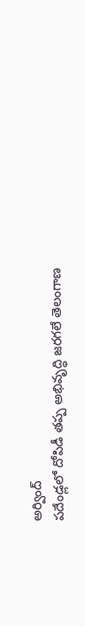అర్వింద్
పదేండ్లలో దోపిడీ తప్ప అభివృద్ధి జరగలే తెలంగాణ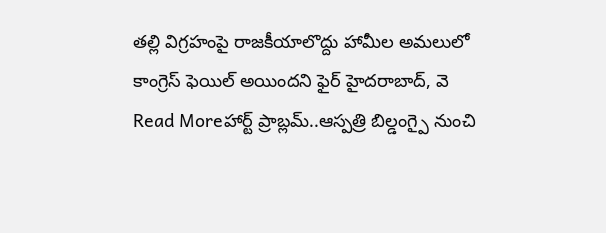తల్లి విగ్రహంపై రాజకీయాలొద్దు హామీల అమలులో కాంగ్రెస్ ఫెయిల్ అయిందని ఫైర్ హైదరాబాద్, వె
Read Moreహార్ట్ ప్రాబ్లమ్..ఆస్పత్రి బిల్డంగ్పై నుంచి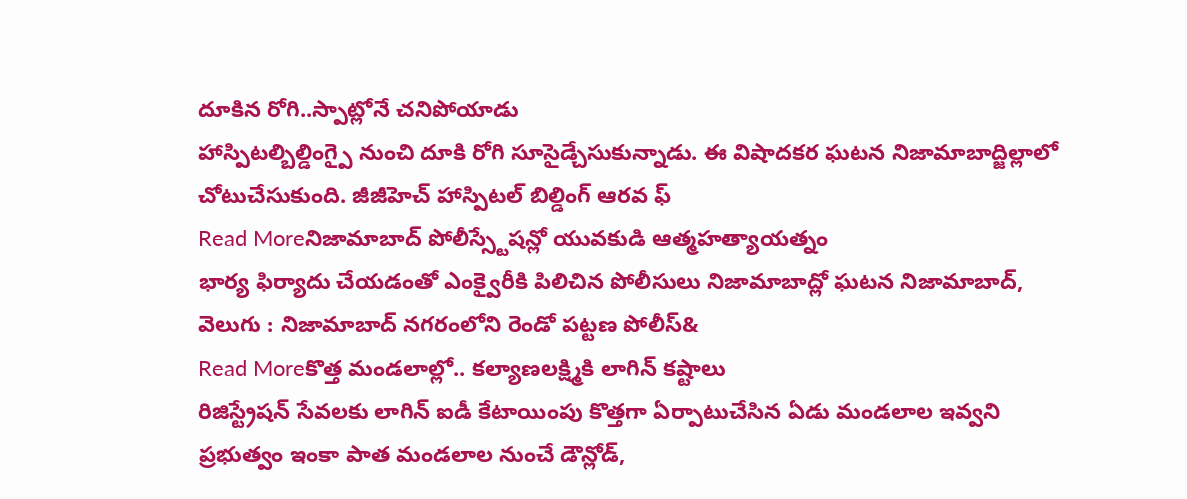దూకిన రోగి..స్పాట్లోనే చనిపోయాడు
హాస్పిటల్బిల్డింగ్పై నుంచి దూకి రోగి సూసైడ్చేసుకున్నాడు. ఈ విషాదకర ఘటన నిజామాబాద్జిల్లాలో చోటుచేసుకుంది. జీజీహెచ్ హాస్పిటల్ బిల్డింగ్ ఆరవ ఫ్
Read Moreనిజామాబాద్ పోలీస్స్టేషన్లో యువకుడి ఆత్మహత్యాయత్నం
భార్య ఫిర్యాదు చేయడంతో ఎంక్వైరీకి పిలిచిన పోలీసులు నిజామాబాద్లో ఘటన నిజామాబాద్, వెలుగు : నిజామాబాద్ నగరంలోని రెండో పట్టణ పోలీస్&
Read Moreకొత్త మండలాల్లో.. కల్యాణలక్ష్మికి లాగిన్ కష్టాలు
రిజిస్ట్రేషన్ సేవలకు లాగిన్ ఐడీ కేటాయింపు కొత్తగా ఏర్పాటుచేసిన ఏడు మండలాల ఇవ్వని ప్రభుత్వం ఇంకా పాత మండలాల నుంచే డౌన్లోడ్,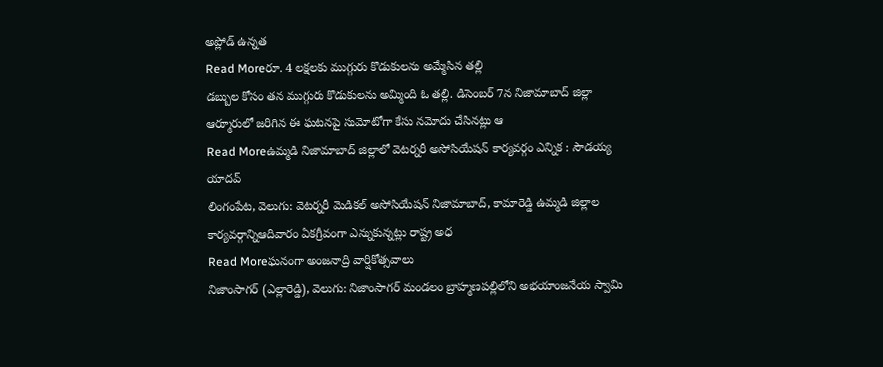అప్లోడ్ ఉన్నత
Read Moreరూ. 4 లక్షలకు ముగ్గురు కొడుకులను అమ్మేసిన తల్లి
డబ్బుల కోసం తన ముగ్గురు కొడుకులను అమ్మింది ఓ తల్లి. డిసెంబర్ 7న నిజామాబాద్ జిల్లా ఆర్మూరులో జరిగిన ఈ ఘటనపై సుమోటోగా కేసు నమోదు చేసినట్లు ఆ
Read Moreఉమ్మడి నిజామాబాద్ జిల్లాలో వెటర్నరీ అసోసియేషన్ కార్యవర్గం ఎన్నిక : సౌడయ్య యాదవ్
లింగంపేట, వెలుగు: వెటర్నరీ మెడికల్ అసోసియేషన్ నిజామాబాద్, కామారెడ్డి ఉమ్మడి జిల్లాల కార్యవర్గాన్నిఆదివారం ఏకగ్రీవంగా ఎన్నుకున్నట్లు రాష్ట్ర అధ
Read Moreఘనంగా అంజనాద్రి వార్షికోత్సవాలు
నిజాంసాగర్ (ఎల్లారెడ్డి), వెలుగు: నిజాంసాగర్ మండలం బ్రాహ్మణపల్లిలోని అభయాంజనేయ స్వామి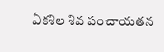ఏకశిల శివ పంచాయతన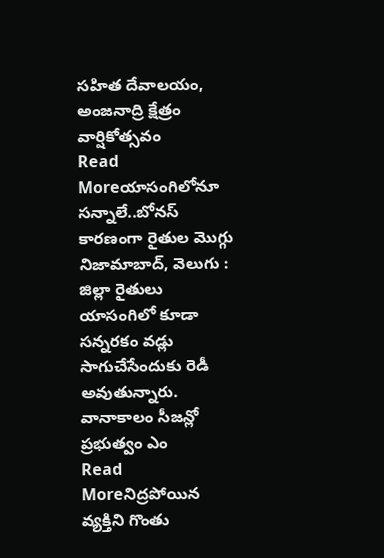సహిత దేవాలయం, అంజనాద్రి క్షేత్రం వార్షికోత్సవం
Read Moreయాసంగిలోనూ సన్నాలే..బోనస్ కారణంగా రైతుల మొగ్గు
నిజామాబాద్, వెలుగు : జిల్లా రైతులు యాసంగిలో కూడా సన్నరకం వడ్లు సాగుచేసేందుకు రెడీ అవుతున్నారు. వానాకాలం సీజన్లో ప్రభుత్వం ఎం
Read Moreనిద్రపోయిన వ్యక్తిని గొంతు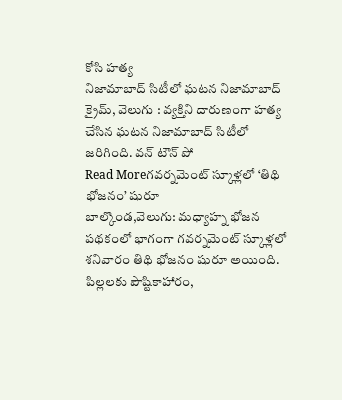కోసి హత్య
నిజామాబాద్ సిటీలో ఘటన నిజామాబాద్ క్రైమ్, వెలుగు : వ్యక్తిని దారుణంగా హత్య చేసిన ఘటన నిజామాబాద్ సిటీలో జరిగింది. వన్ టౌన్ పో
Read Moreగవర్నమెంట్ స్కూళ్లలో ‘తిథి భోజనం’ షురూ
బాల్కొండ,వెలుగు: మధ్యాహ్న భోజన పథకంలో భాగంగా గవర్నమెంట్ స్కూళ్లలో శనివారం తిథి భోజనం షురూ అయింది. పిల్లలకు పౌష్టికాహారం,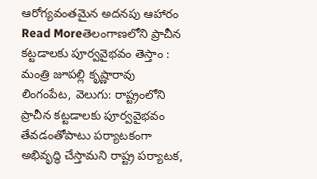ఆరోగ్యవంతమైన అదనపు ఆహారం
Read Moreతెలంగాణలోని ప్రాచీన కట్టడాలకు పూర్వవైభవం తెస్తాం : మంత్రి జూపల్లి కృష్ణారావు
లింగంపేట, వెలుగు: రాష్ట్రంలోని ప్రాచీన కట్టడాలకు పూర్వవైభవం తేవడంతోపాటు పర్యాటకంగా అభివృద్ధి చేస్తామని రాష్ట్ర పర్యాటక,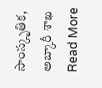సాంస్కృతిక, అబ్కారీ శాఖ
Read More